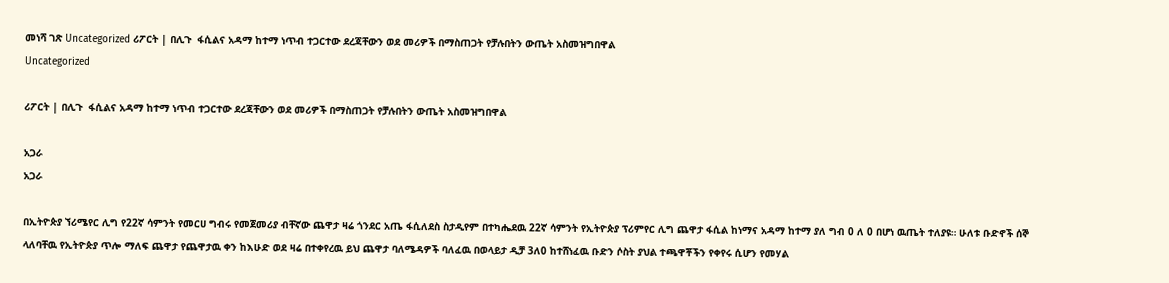መነሻ ገጽ Uncategorized ሪፖርት | በሊጉ  ፋሲልና አዳማ ከተማ ነጥብ ተጋርተው ደረጃቸውን ወደ መሪዎች በማስጠጋት የቻሉበትን ውጤት አስመዝግበዋል
Uncategorized

ሪፖርት | በሊጉ  ፋሲልና አዳማ ከተማ ነጥብ ተጋርተው ደረጃቸውን ወደ መሪዎች በማስጠጋት የቻሉበትን ውጤት አስመዝግበዋል

አጋራ
አጋራ

በኢትዮጵያ ኘሪሜየር ሊግ የ22ኛ ሳምንት የመርሀ ግብሩ የመጀመሪያ ብቸኛው ጨዋታ ዛሬ ጎንደር አጤ ፋሲለደስ ስታዲየም በተካሔደዉ 22ኛ ሳምንት የኢትዮጵያ ፕሪምየር ሊግ ጨዋታ ፋሲል ከነማና አዳማ ከተማ ያለ ግብ 0 ለ 0 በሆነ ዉጤት ተለያዩ። ሁለቱ ቡድኖች ሰኞ ላለባቸዉ የኢትዮጵያ ጥሎ ማለፍ ጨዋታ የጨዋታዉ ቀን ከእሁድ ወደ ዛሬ በተቀየረዉ ይህ ጨዋታ ባለሜዳዎች ባለፈዉ በወላይታ ዲቻ 3ለ0 ከተሸነፈዉ ቡድን ሶስት ያህል ተጫዋቾችን የቀየሩ ሲሆን የመሃል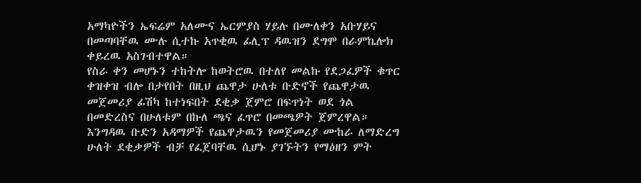አማካዮችን ኤፍሬም አለሙና ኤርምያስ ሃይሉ በሙለቀን አቡሃይና በመጣባቸዉ ሙሉ ሲተኩ አጥቂዉ ፊሊፕ ዳዉዝን ደግሞ በራምኬሎክ ቀይረዉ አስገብተዋል።
የስራ ቀን መሆኑን ተከትሎ ከወትሮዉ በተለየ መልኩ የደጋፈዎች ቁጥር ቀዝቀዝ ብሎ በታየበት በዚህ ጨዋታ ሁለቱ ቡድኖች የጨዋታዉ መጀመሪያ ፊሽካ ከተነፍበት ደቂቃ ጀምሮ በፍጥነት ወደ ጎል በመድረስና በሁለቱም በኩለ ጫና ፈጥሮ በመጫዎት ጀምረዋል። እንግዳዉ ቡድን አዳማዎች የጨዋታዉን የመጀመሪያ ሙከራ ለማድረግ ሁለት ደቂቃዎች ብቻ የፈጀባቸዉ ሲሆኑ ያገኙትን የማዕዘን ምት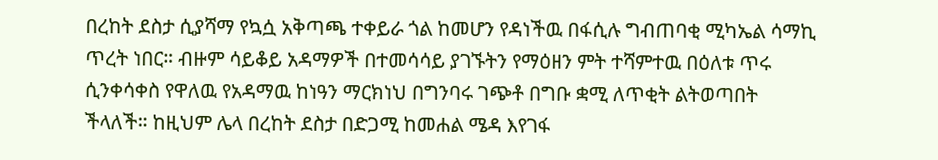በረከት ደስታ ሲያሻማ የኳሷ አቅጣጫ ተቀይራ ጎል ከመሆን የዳነችዉ በፋሲሉ ግብጠባቂ ሚካኤል ሳማኪ ጥረት ነበር። ብዙም ሳይቆይ አዳማዎች በተመሳሳይ ያገኙትን የማዕዘን ምት ተሻምተዉ በዕለቱ ጥሩ ሲንቀሳቀስ የዋለዉ የአዳማዉ ከነዓን ማርክነህ በግንባሩ ገጭቶ በግቡ ቋሚ ለጥቂት ልትወጣበት ችላለች። ከዚህም ሌላ በረከት ደስታ በድጋሚ ከመሐል ሜዳ እየገፋ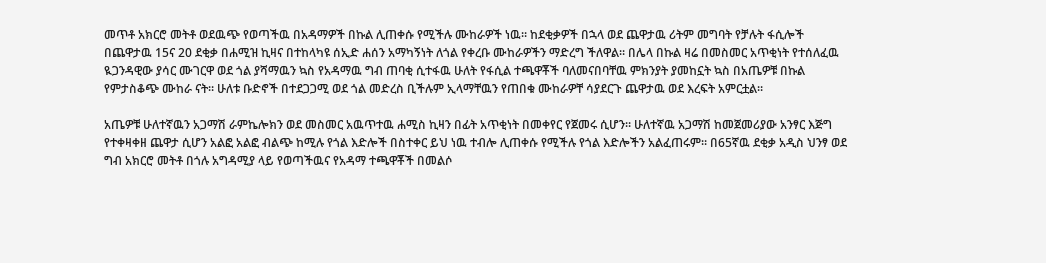መጥቶ አክርሮ መትቶ ወደዉጭ የወጣችዉ በአዳማዎች በኩል ሊጠቀሱ የሚችሉ ሙከራዎች ነዉ። ከደቂቃዎች በኋላ ወደ ጨዋታዉ ሪትም መግባት የቻሉት ፋሲሎች በጨዋታዉ 15ና 20 ደቂቃ በሐሚዝ ኪዛና በተከላካዩ ሰኢድ ሐሰን አማካኝነት ለጎል የቀረቡ ሙከራዎችን ማድረግ ችለዋል። በሌላ በኩል ዛሬ በመስመር አጥቂነት የተሰለፈዉ ዪጋንዳዊው ያሳር ሙገርዋ ወደ ጎል ያሻማዉን ኳስ የአዳማዉ ግብ ጠባቂ ሲተፋዉ ሁለት የፋሲል ተጫዋቾች ባለመናበባቸዉ ምክንያት ያመከኗት ኳስ በአጤዎቹ በኩል የምታስቆጭ ሙከራ ናት። ሁለቱ ቡድኖች በተደጋጋሚ ወደ ጎል መድረስ ቢችሉም ኢላማቸዉን የጠበቁ ሙከራዎቸ ሳያደርጉ ጨዋታዉ ወደ እረፍት አምርቷል።

አጤዎቹ ሁለተኛዉን አጋማሽ ራምኬሎክን ወደ መስመር አዉጥተዉ ሐሚስ ኪዛን በፊት አጥቂነት በመቀየር የጀመሩ ሲሆን። ሁለተኛዉ አጋማሽ ከመጀመሪያው አንፃር እጅግ የተቀዛቀዘ ጨዋታ ሲሆን አልፎ አልፎ ብልጭ ከሚሉ የጎል እድሎች በስተቀር ይህ ነዉ ተብሎ ሊጠቀሱ የሚችሉ የጎል እድሎችን አልፈጠሩም። በ65ኛዉ ደቂቃ አዲስ ህንፃ ወደ ግብ አክርሮ መትቶ በጎሉ አግዳሚያ ላይ የወጣችዉና የአዳማ ተጫዋቾች በመልሶ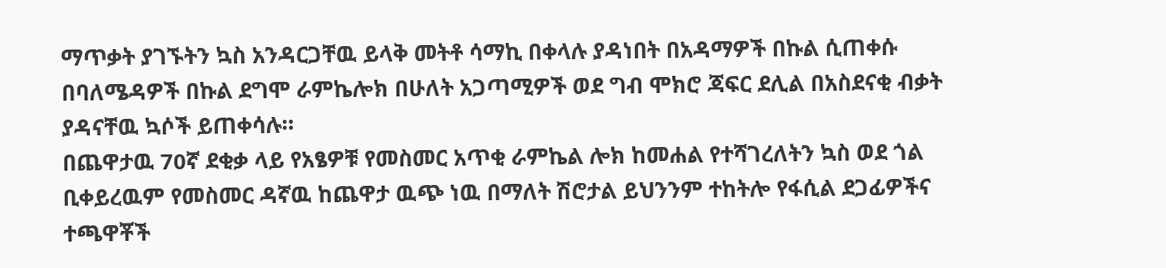ማጥቃት ያገኙትን ኳስ አንዳርጋቸዉ ይላቅ መትቶ ሳማኪ በቀላሉ ያዳነበት በአዳማዎች በኩል ሲጠቀሱ በባለሜዳዎች በኩል ደግሞ ራምኬሎክ በሁለት አጋጣሚዎች ወደ ግብ ሞክሮ ጃፍር ደሊል በአስደናቂ ብቃት ያዳናቸዉ ኳሶች ይጠቀሳሉ።
በጨዋታዉ 70ኛ ደቂቃ ላይ የአፄዎቹ የመስመር አጥቂ ራምኬል ሎክ ከመሐል የተሻገረለትን ኳስ ወደ ጎል ቢቀይረዉም የመስመር ዳኛዉ ከጨዋታ ዉጭ ነዉ በማለት ሽሮታል ይህንንም ተከትሎ የፋሲል ደጋፊዎችና ተጫዋቾች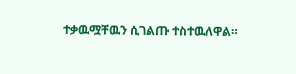ተቃዉሟቸዉን ሲገልጡ ተስተዉለዋል።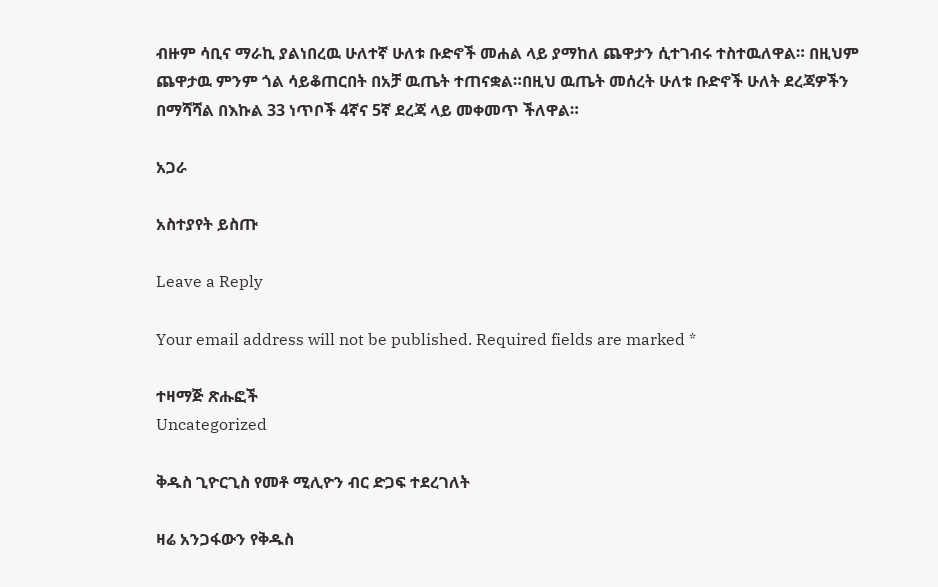ብዙም ሳቢና ማራኪ ያልነበረዉ ሁለተኛ ሁለቱ ቡድኖች መሐል ላይ ያማከለ ጨዋታን ሲተገብሩ ተስተዉለዋል። በዚህም ጨዋታዉ ምንም ጎል ሳይቆጠርበት በአቻ ዉጤት ተጠናቋል።በዚህ ዉጤት መሰረት ሁለቱ ቡድኖች ሁለት ደረጃዎችን በማሻሻል በእኩል 33 ነጥቦች 4ኛና 5ኛ ደረጃ ላይ መቀመጥ ችለዋል።

አጋራ

አስተያየት ይስጡ

Leave a Reply

Your email address will not be published. Required fields are marked *

ተዛማጅ ጽሑፎች
Uncategorized

ቅዱስ ጊዮርጊስ የመቶ ሚሊዮን ብር ድጋፍ ተደረገለት

ዛሬ አንጋፋውን የቅዱስ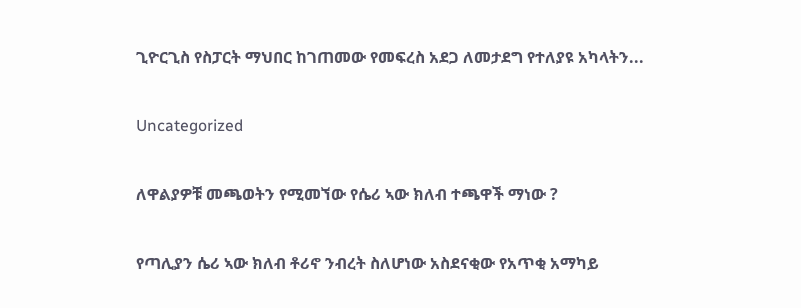ጊዮርጊስ የስፓርት ማህበር ከገጠመው የመፍረስ አደጋ ለመታደግ የተለያዩ አካላትን...

Uncategorized

ለዋልያዎቹ መጫወትን የሚመኘው የሴሪ ኣው ክለብ ተጫዋች ማነው ?

የጣሊያን ሴሪ ኣው ክለብ ቶሪኖ ንብረት ስለሆነው አስደናቂው የአጥቂ አማካይ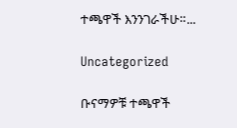ተጫዋች እንንገራችሁ።...

Uncategorized

ቡናማዎቹ ተጫዋች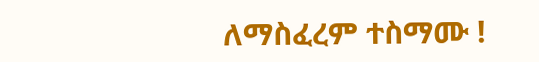ለማስፈረም ተስማሙ !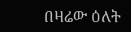በዛሬው ዕለት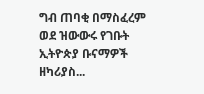ግብ ጠባቂ በማስፈረም ወደ ዝውውሩ የገቡት ኢትዮጵያ ቡናማዎች ዘካሪያስ...